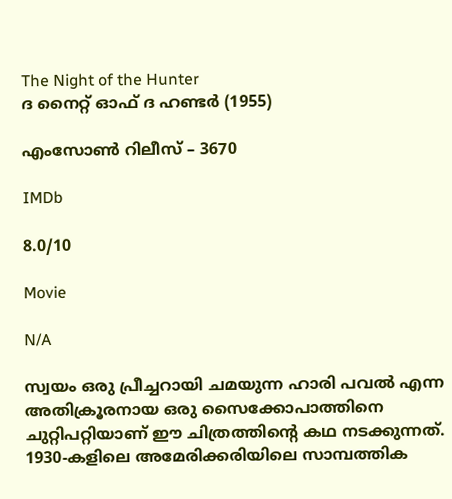The Night of the Hunter
ദ നൈറ്റ് ഓഫ് ദ ഹണ്ടർ (1955)

എംസോൺ റിലീസ് – 3670

IMDb

8.0/10

Movie

N/A

സ്വയം ഒരു പ്രീച്ചറായി ചമയുന്ന ഹാരി പവൽ എന്ന അതിക്രൂരനായ ഒരു സൈക്കോപാത്തിനെ ചുറ്റിപറ്റിയാണ് ഈ ചിത്രത്തിന്റെ കഥ നടക്കുന്നത്. 1930-കളിലെ അമേരിക്കരിയിലെ സാമ്പത്തിക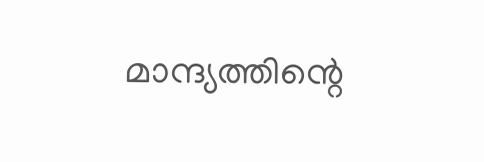മാന്ദ്യത്തിന്റെ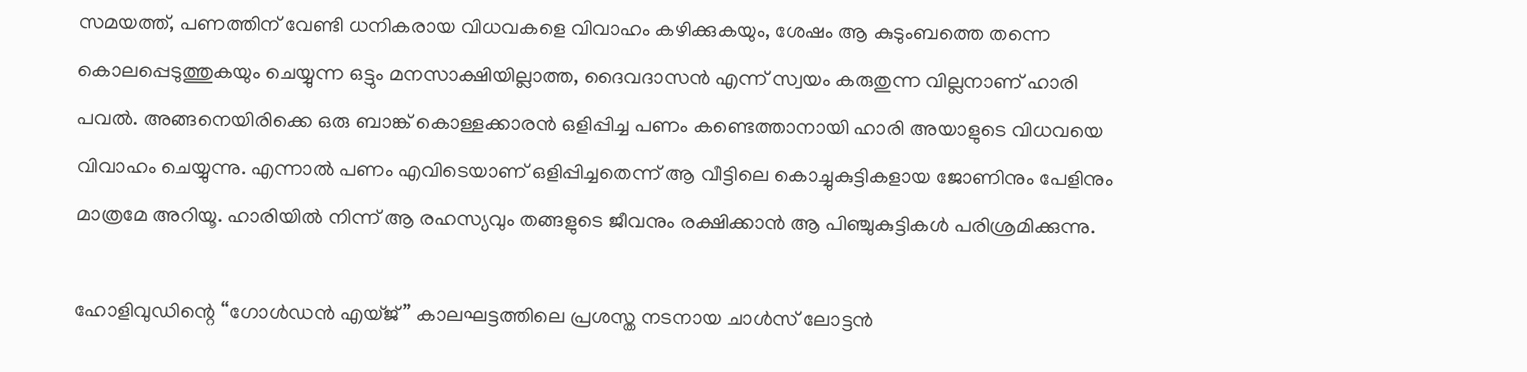സമയത്ത്, പണത്തിന് വേണ്ടി ധനികരായ വിധവകളെ വിവാഹം കഴിക്കുകയും, ശേഷം ആ കുടുംബത്തെ തന്നെ കൊലപ്പെടുത്തുകയും ചെയ്യുന്ന ഒട്ടും മനസാക്ഷിയില്ലാത്ത, ദൈവദാസൻ എന്ന് സ്വയം കരുതുന്ന വില്ലനാണ് ഹാരി പവൽ. അങ്ങനെയിരിക്കെ ഒരു ബാങ്ക് കൊള്ളക്കാരൻ ഒളിപ്പിച്ച പണം കണ്ടെത്താനായി ഹാരി അയാളുടെ വിധവയെ വിവാഹം ചെയ്യുന്നു. എന്നാൽ പണം എവിടെയാണ് ഒളിപ്പിച്ചതെന്ന് ആ വീട്ടിലെ കൊച്ചുകുട്ടികളായ ജോണിനും പേളിനും മാത്രമേ അറിയൂ. ഹാരിയിൽ നിന്ന് ആ രഹസ്യവും തങ്ങളുടെ ജീവനും രക്ഷിക്കാൻ ആ പിഞ്ചുകുട്ടികൾ പരിശ്രമിക്കുന്നു.

ഹോളിവുഡിന്റെ “ഗോൾഡൻ എയ്ജ്” കാലഘട്ടത്തിലെ പ്രശസ്ത നടനായ ചാൾസ് ലോട്ടൻ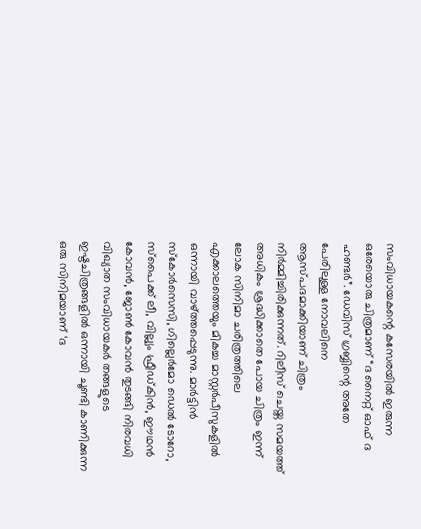സംവിധായകന്റെ കസേരയിൽ ഇരുന്ന ഒരേയൊരു ചിത്രമാണ് “ദ നൈറ്റ് ഓഫ് ദ ഹണ്ടർ”. ഡേവിസ് ഗ്രബ്ബിന്റെ അതേ പേരിലുള്ള നോവലിനെ ആസ്പദമാക്കിയാണ് ചിത്രം നിർമ്മിച്ചിരിക്കുന്നത്. റിലീസ് ചെയ്ത സമയത്ത് അധികം ശ്രദ്ധിക്കാതെ പോയ ചിത്രം ഇന്ന് ലോക സിനിമാ ചരിത്രത്തിലെ എക്കാലത്തെയും മികച്ച മാസ്റ്റർപീസുകളിൽ ഒന്നായി വാഴ്ത്തപ്പെടുന്നു. മാർട്ടിൻ സ്കോർസെസി, ഗില്ലെർമോ ഡെൽ ടോറോ, സ്പൈക്ക് ലീ, വില്ല്യം ഫ്രീഡ്‌കിൻ, ഈഥൻ കോവൻ, ജോൺ കോവൻ തുടങ്ങി നിരവധി വിഖ്യാത സംവിധായകർ തങ്ങളുടെ ഇഷ്ടചിത്രങ്ങളിൽ ഒന്നായി ചൂണ്ടി കാണിക്കുന്ന ഒരു സിനിമയാണ് ‘ദ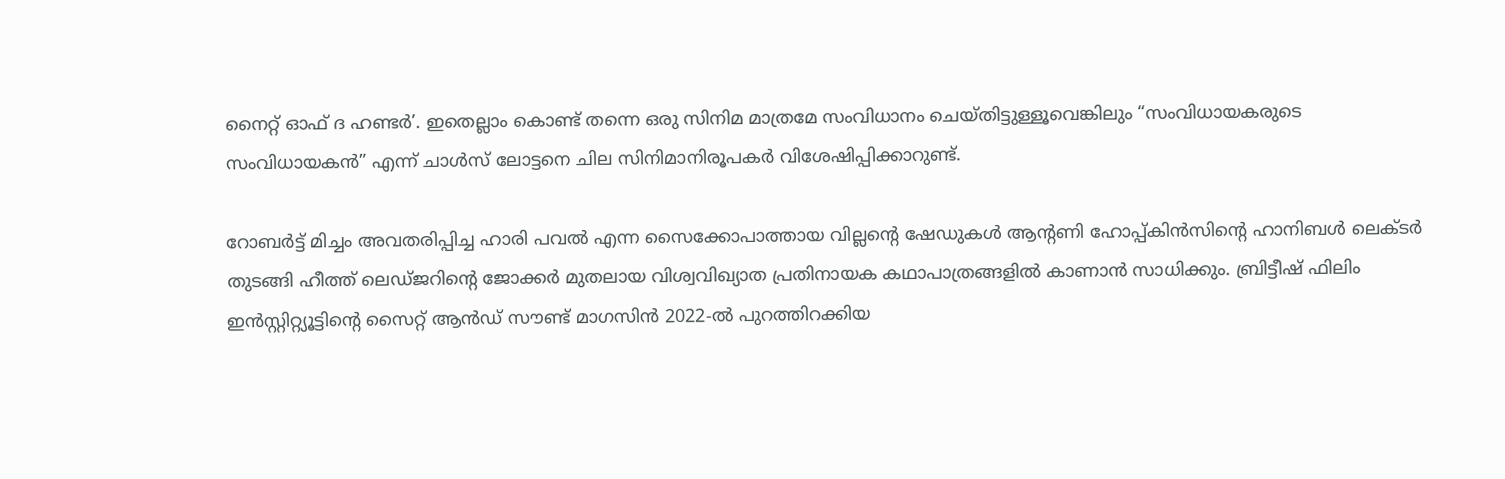നൈറ്റ് ഓഫ് ദ ഹണ്ടർ’. ഇതെല്ലാം കൊണ്ട് തന്നെ ഒരു സിനിമ മാത്രമേ സംവിധാനം ചെയ്തിട്ടുള്ളൂവെങ്കിലും “സംവിധായകരുടെ സംവിധായകൻ” എന്ന് ചാൾസ് ലോട്ടനെ ചില സിനിമാനിരൂപകർ വിശേഷിപ്പിക്കാറുണ്ട്.

റോബർട്ട് മിച്ചം അവതരിപ്പിച്ച ഹാരി പവൽ എന്ന സൈക്കോപാത്തായ വില്ലന്റെ ഷേഡുകൾ ആന്റണി ഹോപ്പ്കിൻസിന്റെ ഹാനിബൾ ലെക്ടർ തുടങ്ങി ഹീത്ത് ലെഡ്ജറിന്റെ ജോക്കർ മുതലായ വിശ്വവിഖ്യാത പ്രതിനായക കഥാപാത്രങ്ങളിൽ കാണാൻ സാധിക്കും. ബ്രിട്ടീഷ് ഫിലിം ഇൻസ്റ്റിറ്റ്യൂട്ടിന്റെ സൈറ്റ് ആൻഡ്‌ സൗണ്ട് മാഗസിൻ 2022-ൽ പുറത്തിറക്കിയ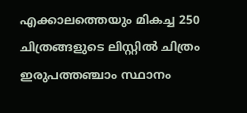എക്കാലത്തെയും മികച്ച 250 ചിത്രങ്ങളുടെ ലിസ്റ്റിൽ ചിത്രം ഇരുപത്തഞ്ചാം സ്ഥാനം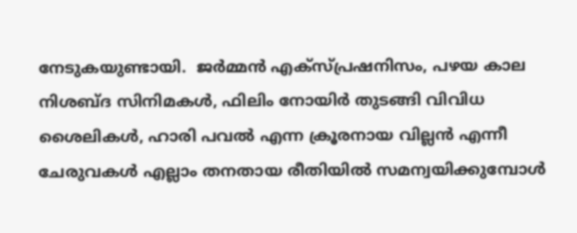നേടുകയുണ്ടായി.  ജർമ്മൻ എക്‌സ്പ്രഷനിസം, പഴയ കാല നിശബ്ദ സിനിമകൾ, ഫിലിം നോയിർ തുടങ്ങി വിവിധ ശൈലികൾ, ഹാരി പവൽ എന്ന ക്രൂരനായ വില്ലൻ എന്നീ ചേരുവകൾ എല്ലാം തനതായ രീതിയിൽ സമന്വയിക്കുമ്പോൾ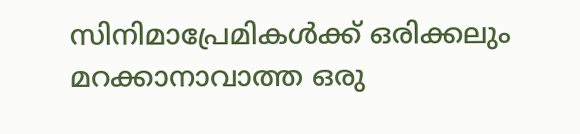സിനിമാപ്രേമികൾക്ക് ഒരിക്കലും മറക്കാനാവാത്ത ഒരു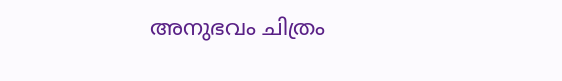അനുഭവം ചിത്രം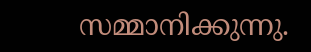സമ്മാനിക്കുന്നു.